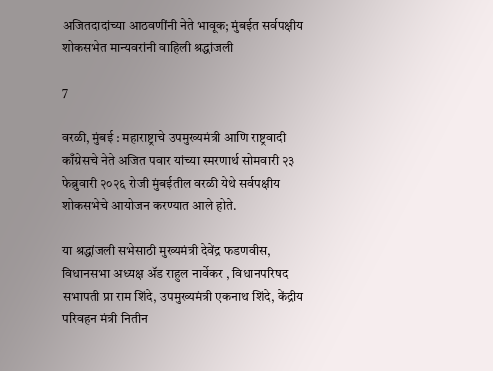अजितदादांच्या आठवणींनी नेते भावूक; मुंबईत सर्वपक्षीय शोकसभेत मान्यवरांनी वाहिली श्रद्धांजली

7

वरळी, मुंबई : महाराष्ट्राचे उपमुख्यमंत्री आणि राष्ट्रवादी काँग्रेसचे नेते अजित पवार यांच्या स्मरणार्थ सोमवारी २३ फेब्रुवारी २०२६ रोजी मुंबईतील वरळी येथे सर्वपक्षीय शोकसभेचे आयोजन करण्यात आले होते.

या श्रद्धांजली सभेसाठी मुख्यमंत्री देवेंद्र फडणवीस, विधानसभा अध्यक्ष ॲड राहुल नार्वेकर , विधानपरिषद सभापती प्रा राम शिंदे, उपमुख्यमंत्री एकनाथ शिंदे, केंद्रीय परिवहन मंत्री नितीन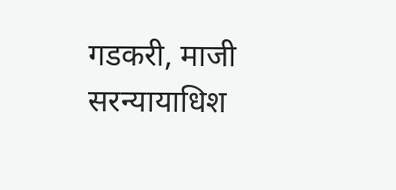गडकरी, माजी सरन्यायाधिश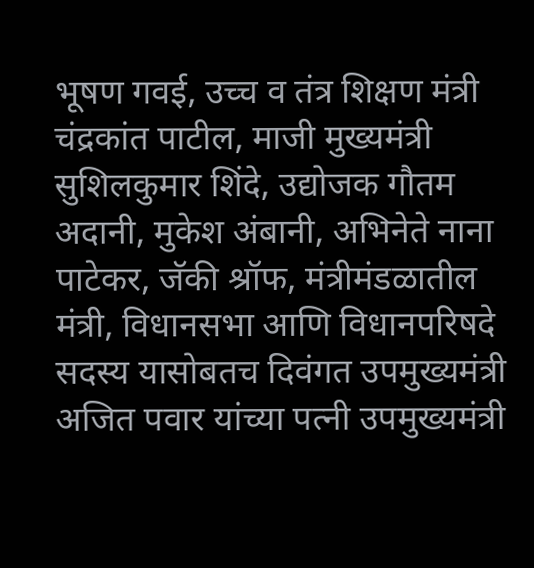भूषण गवई, उच्च व तंत्र शिक्षण मंत्री चंद्रकांत पाटील, माजी मुख्यमंत्री सुशिलकुमार शिंदे, उद्योजक गौतम अदानी, मुकेश अंबानी, अभिनेते नाना पाटेकर, जॅकी श्रॉफ, मंत्रीमंडळातील मंत्री, विधानसभा आणि विधानपरिषदे सदस्य यासोबतच दिवंगत उपमुख्यमंत्री अजित पवार यांच्या पत्नी उपमुख्यमंत्री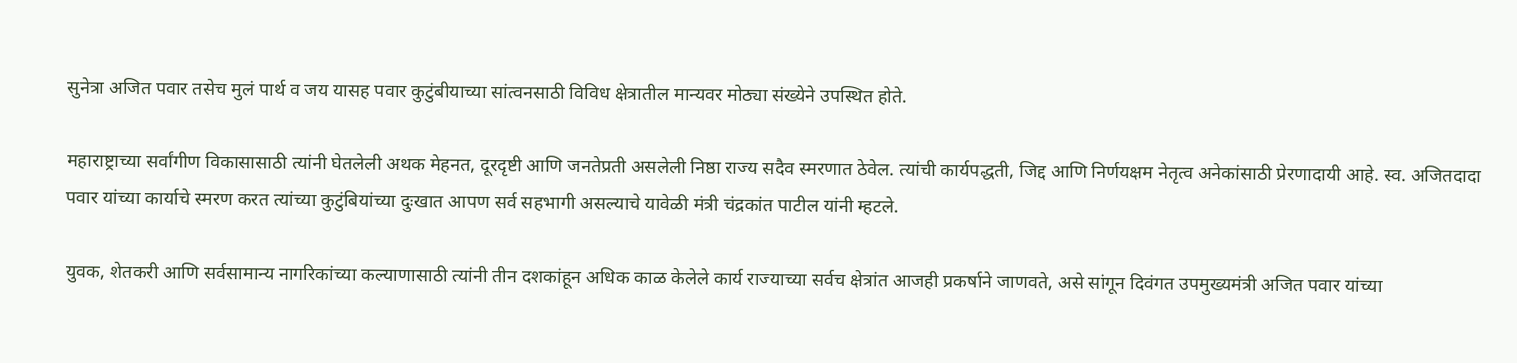सुनेत्रा अजित पवार तसेच मुलं पार्थ व जय यासह पवार कुटुंबीयाच्या सांत्वनसाठी विविध क्षेत्रातील मान्यवर मोठ्या संख्येने उपस्थित होते.

महाराष्ट्राच्या सर्वांगीण विकासासाठी त्यांनी घेतलेली अथक मेहनत, दूरदृष्टी आणि जनतेप्रती असलेली निष्ठा राज्य सदैव स्मरणात ठेवेल. त्यांची कार्यपद्धती, जिद्द आणि निर्णयक्षम नेतृत्व अनेकांसाठी प्रेरणादायी आहे. स्व. अजितदादा पवार यांच्या कार्याचे स्मरण करत त्यांच्या कुटुंबियांच्या दुःखात आपण सर्व सहभागी असल्याचे यावेळी मंत्री चंद्रकांत पाटील यांनी म्हटले.

युवक, शेतकरी आणि सर्वसामान्य नागरिकांच्या कल्याणासाठी त्यांनी तीन दशकांहून अधिक काळ केलेले कार्य राज्याच्या सर्वच क्षेत्रांत आजही प्रकर्षाने जाणवते, असे सांगून दिवंगत उपमुख्यमंत्री अजित पवार यांच्या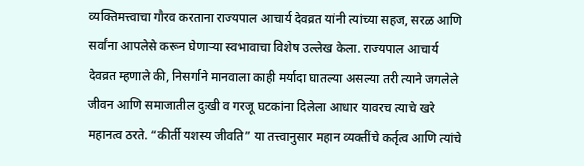व्यक्तिमत्त्वाचा गौरव करताना राज्यपाल आचार्य देवव्रत यांनी त्यांच्या सहज, सरळ आणि सर्वांना आपलेसे करून घेणाऱ्या स्वभावाचा विशेष उल्लेख केला. राज्यपाल आचार्य देवव्रत म्हणाले की, निसर्गाने मानवाला काही मर्यादा घातल्या असल्या तरी त्याने जगलेले जीवन आणि समाजातील दुःखी व गरजू घटकांना दिलेला आधार यावरच त्याचे खरे महानत्व ठरते. “कीर्ती यशस्य जीवति” या तत्त्वानुसार महान व्यक्तींचे कर्तृत्व आणि त्यांचे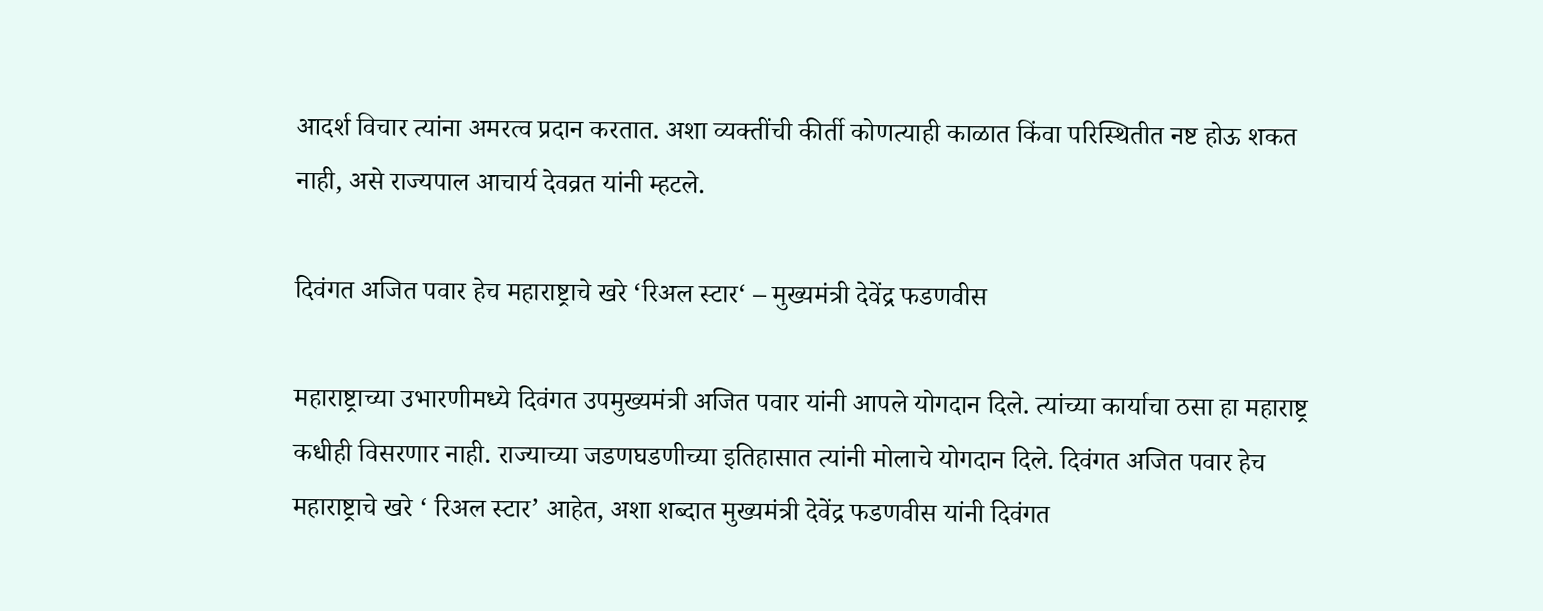आदर्श विचार त्यांना अमरत्व प्रदान करतात. अशा व्यक्तींची कीर्ती कोणत्याही काळात किंवा परिस्थितीत नष्ट होऊ शकत नाही, असे राज्यपाल आचार्य देवव्रत यांनी म्हटले.

दिवंगत अजित पवार हेच महाराष्ट्राचे खरे ‘रिअल स्टार‘ – मुख्यमंत्री देवेंद्र फडणवीस

महाराष्ट्राच्या उभारणीमध्ये दिवंगत उपमुख्यमंत्री अजित पवार यांनी आपले योगदान दिले. त्यांच्या कार्याचा ठसा हा महाराष्ट्र कधीही विसरणार नाही. राज्याच्या जडणघडणीच्या इतिहासात त्यांनी मोलाचे योगदान दिले. दिवंगत अजित पवार हेच महाराष्ट्राचे खरे ‘ रिअल स्टार’ आहेत, अशा शब्दात मुख्यमंत्री देवेंद्र फडणवीस यांनी दिवंगत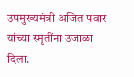उपमुख्यमंत्री अजित पवार यांच्या स्मृतींना उजाळा दिला.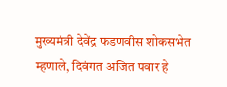मुख्यमंत्री देवेंद्र फडणवीस शोकसभेत म्हणाले, दिवंगत अजित पवार हे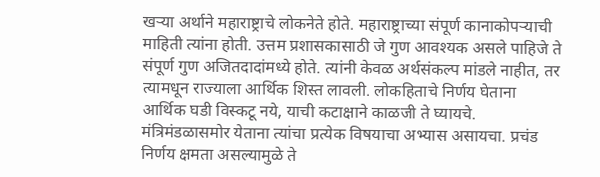खऱ्या अर्थाने महाराष्ट्राचे लोकनेते होते. महाराष्ट्राच्या संपूर्ण कानाकोपऱ्याची माहिती त्यांना होती. उत्तम प्रशासकासाठी जे गुण आवश्यक असले पाहिजे ते संपूर्ण गुण अजितदादांमध्ये होते. त्यांनी केवळ अर्थसंकल्प मांडले नाहीत, तर त्यामधून राज्याला आर्थिक शिस्त लावली. लोकहिताचे निर्णय घेताना आर्थिक घडी विस्कटू नये, याची कटाक्षाने काळजी ते घ्यायचे. मंत्रिमंडळासमोर येताना त्यांचा प्रत्येक विषयाचा अभ्यास असायचा. प्रचंड निर्णय क्षमता असल्यामुळे ते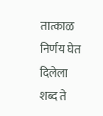तात्काळ निर्णय घेत दिलेला शब्द ते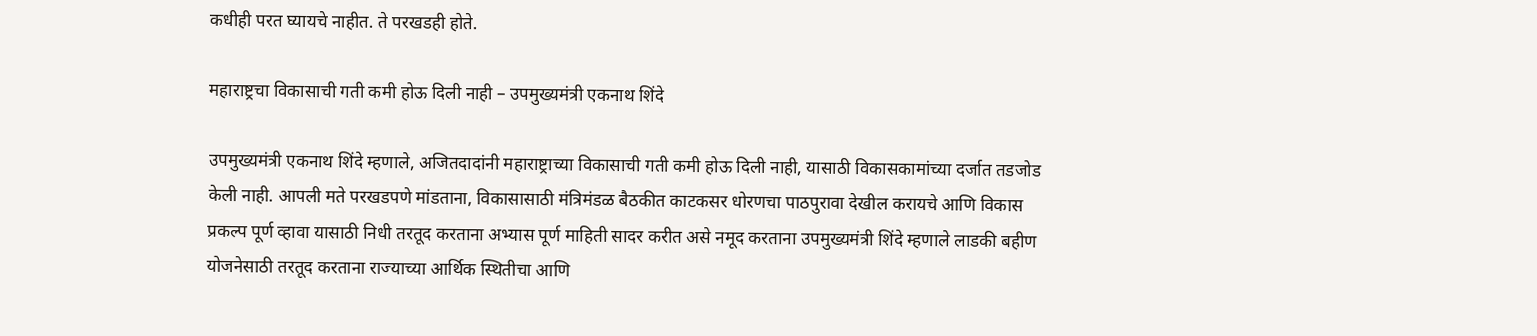कधीही परत घ्यायचे नाहीत. ते परखडही होते.

महाराष्ट्रचा विकासाची गती कमी होऊ दिली नाही – उपमुख्यमंत्री एकनाथ शिंदे

उपमुख्यमंत्री एकनाथ शिंदे म्हणाले, अजितदादांनी महाराष्ट्राच्या विकासाची गती कमी होऊ दिली नाही, यासाठी विकासकामांच्या दर्जात तडजोड केली नाही. आपली मते परखडपणे मांडताना, विकासासाठी मंत्रिमंडळ बैठकीत काटकसर धोरणचा पाठपुरावा देखील करायचे आणि विकास प्रकल्प पूर्ण व्हावा यासाठी निधी तरतूद करताना अभ्यास पूर्ण माहिती सादर करीत असे नमूद करताना उपमुख्यमंत्री शिंदे म्हणाले लाडकी बहीण योजनेसाठी तरतूद करताना राज्याच्या आर्थिक स्थितीचा आणि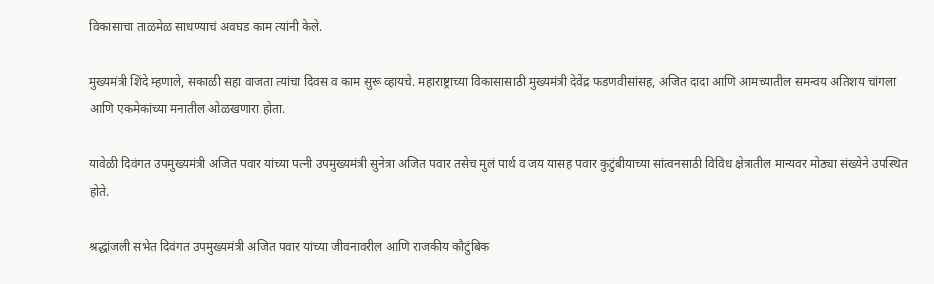विकासाचा ताळमेळ साधण्याचं अवघड काम त्यांनी केले.

मुख्यमंत्री शिंदे म्हणाले, सकाळी सहा वाजता त्यांचा दिवस व काम सुरू व्हायचे. महाराष्ट्राच्या विकासासाठी मुख्यमंत्री देवेंद्र फडणवीसांसह, अजित दादा आणि आमच्यातील समन्वय अतिशय चांगला आणि एकमेकांच्या मनातील ओळखणारा होता.

यावेळी दिवंगत उपमुख्यमंत्री अजित पवार यांच्या पत्नी उपमुख्यमंत्री सुनेत्रा अजित पवार तसेच मुलं पार्थ व जय यासह पवार कुटुंबीयाच्या सांत्वनसाठी विविध क्षेत्रातील मान्यवर मोठ्या संख्येने उपस्थित होते.

श्रद्धांजली सभेत दिवंगत उपमुख्यमंत्री अजित पवार यांच्या जीवनावरील आणि राजकीय कौटुंबिक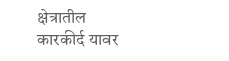क्षेत्रातील कारकीर्द यावर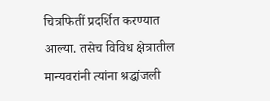चित्रफितीं प्रदर्शित करण्यात आल्या. तसेच विविध क्षेत्रातील मान्यवरांनी त्यांना श्रद्धांजली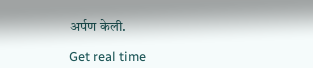अर्पण केली.

Get real time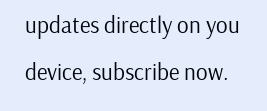updates directly on you device, subscribe now.